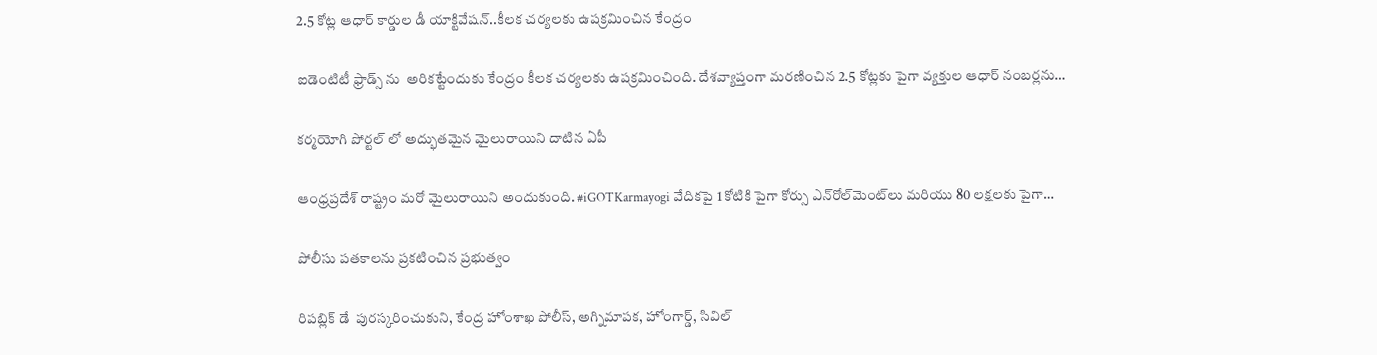2.5 కోట్ల ఆధార్ కార్డుల డీ యాక్టివేషన్..కీలక చర్యలకు ఉపక్రమించిన కేంద్రం

ఐడెంటిటీ ఫ్రాడ్స్ ను  అరికట్టేందుకు కేంద్రం కీలక చర్యలకు ఉపక్రమించింది. దేశవ్యాప్తంగా మరణించిన 2.5 కోట్లకు పైగా వ్యక్తుల ఆధార్ నంబర్లను…

కర్మయోగి పోర్టల్ లో అద్భుతమైన మైలురాయిని దాటిన ఏపీ

ఆంధ్రప్రదేశ్ రాష్ట్రం మరో మైలురాయిని అందుకుంది. #iGOTKarmayogi వేదికపై 1 కోటికి పైగా కోర్సు ఎన్‌రోల్‌మెంట్‌లు మరియు 80 లక్షలకు పైగా…

పోలీసు పతకాలను ప్రకటించిన ప్రభుత్వం

రిపబ్లిక్ డే  పురస్కరించుకుని, కేంద్ర హోంశాఖ పోలీస్, అగ్నిమాపక, హోంగార్డ్, సివిల్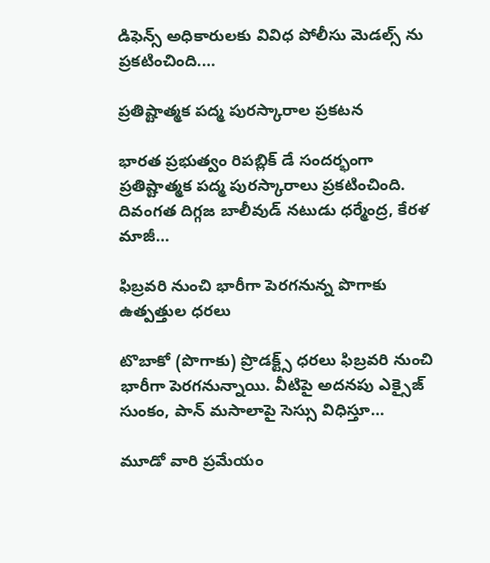డిఫెన్స్ అధికారులకు వివిధ పోలీసు మెడల్స్ ను  ప్రకటించింది.…

ప్రతిష్టాత్మక పద్మ పురస్కారాల ప్రకటన

భారత ప్రభుత్వం రిపబ్లిక్ డే సందర్భంగా ప్రతిష్టాత్మక పద్మ పురస్కారాలు ప్రకటించింది. దివంగత దిగ్గజ బాలీవుడ్ నటుడు ధర్మేంద్ర, కేరళ మాజీ…

ఫిబ్రవరి నుంచి భారీగా పెరగనున్న పొగాకు ఉత్పత్తుల ధరలు

టొబాకో (పొగాకు) ప్రొడక్ట్స్ ధరలు ఫిబ్రవరి నుంచి భారీగా పెరగనున్నాయి. వీటిపై అదనపు ఎక్సైజ్ సుంకం, పాన్ మసాలాపై సెస్సు విధిస్తూ…

మూడో వారి ప్రమేయం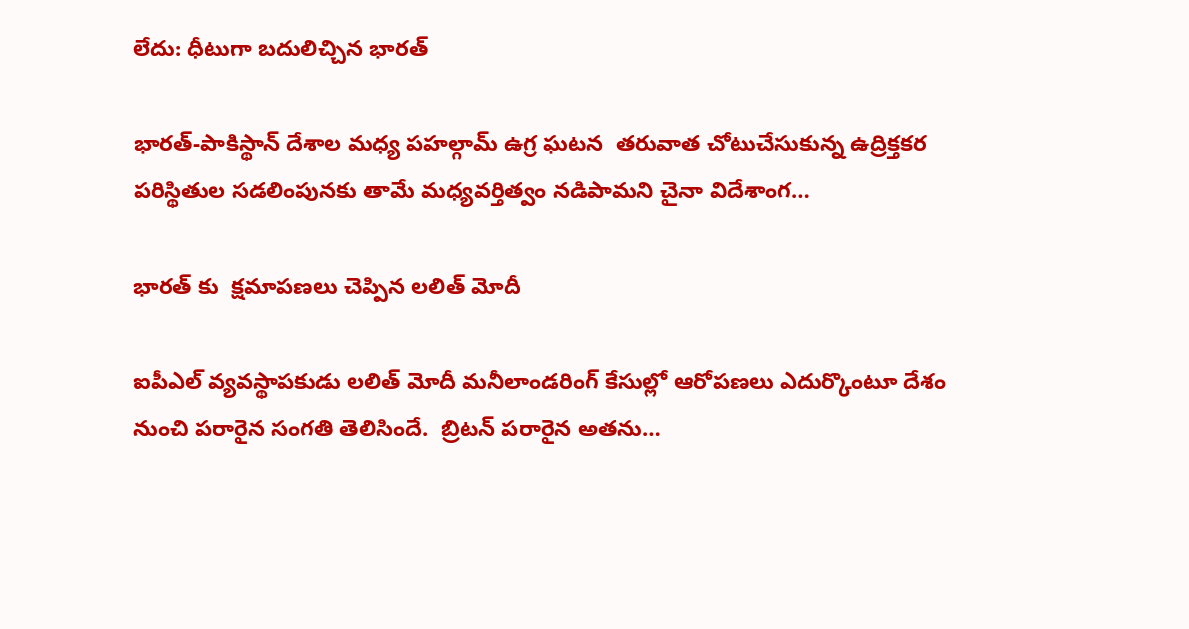లేదు: ధీటుగా బదులిచ్చిన భారత్

భారత్-పాకిస్థాన్ దేశాల మధ్య పహల్గామ్ ఉగ్ర ఘటన  తరువాత చోటుచేసుకున్న ఉద్రిక్తకర పరిస్థితుల సడలింపునకు తామే మధ్యవర్తిత్వం నడిపామని చైనా విదేశాంగ…

భారత్ కు  క్షమాపణలు చెప్పిన లలిత్ మోదీ

ఐపీఎల్ వ్యవస్థాపకుడు లలిత్ మోదీ మనీలాండరింగ్ కేసుల్లో ఆరోపణలు ఎదుర్కొంటూ దేశం నుంచి పరారైన సంగతి తెలిసిందే.  బ్రిటన్ పరారైన అతను…